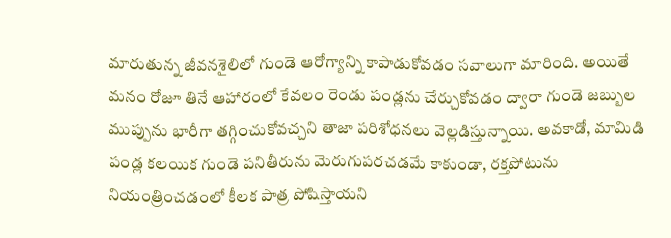మారుతున్న జీవనశైలిలో గుండె ఆరోగ్యాన్ని కాపాడుకోవడం సవాలుగా మారింది. అయితే మనం రోజూ తినే ఆహారంలో కేవలం రెండు పండ్లను చేర్చుకోవడం ద్వారా గుండె జబ్బుల ముప్పును భారీగా తగ్గించుకోవచ్చని తాజా పరిశోధనలు వెల్లడిస్తున్నాయి. అవకాడో, మామిడి పండ్ల కలయిక గుండె పనితీరును మెరుగుపరచడమే కాకుండా, రక్తపోటును నియంత్రించడంలో కీలక పాత్ర పోషిస్తాయని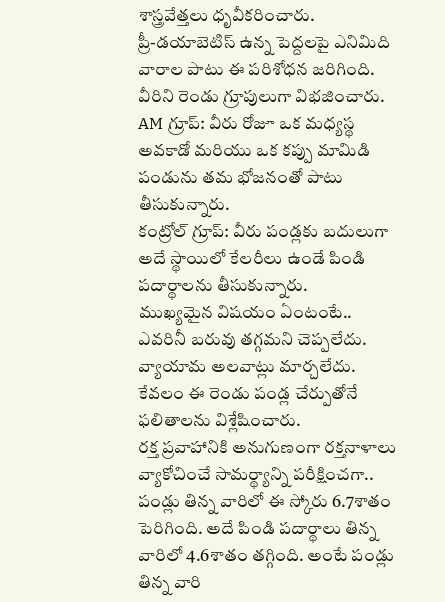శాస్త్రవేత్తలు ధృవీకరించారు.
ప్రీ-డయాబెటిస్ ఉన్న పెద్దలపై ఎనిమిది వారాల పాటు ఈ పరిశోధన జరిగింది. వీరిని రెండు గ్రూపులుగా విభజించారు.
AM గ్రూప్: వీరు రోజూ ఒక మధ్యస్థ అవకాడో మరియు ఒక కప్పు మామిడి పండును తమ భోజనంతో పాటు తీసుకున్నారు.
కంట్రోల్ గ్రూప్: వీరు పండ్లకు బదులుగా అదే స్థాయిలో కేలరీలు ఉండే పిండి పదార్థాలను తీసుకున్నారు.
ముఖ్యమైన విషయం ఏంటంటే.. ఎవరినీ బరువు తగ్గమని చెప్పలేదు. వ్యాయామ అలవాట్లు మార్చలేదు. కేవలం ఈ రెండు పండ్ల చేర్పుతోనే ఫలితాలను విశ్లేషించారు.
రక్త ప్రవాహానికి అనుగుణంగా రక్తనాళాలు వ్యాకోచించే సామర్థ్యాన్ని పరీక్షించగా.. పండ్లు తిన్న వారిలో ఈ స్కోరు 6.7శాతం పెరిగింది. అదే పిండి పదార్థాలు తిన్న వారిలో 4.6శాతం తగ్గింది. అంటే పండ్లు తిన్న వారి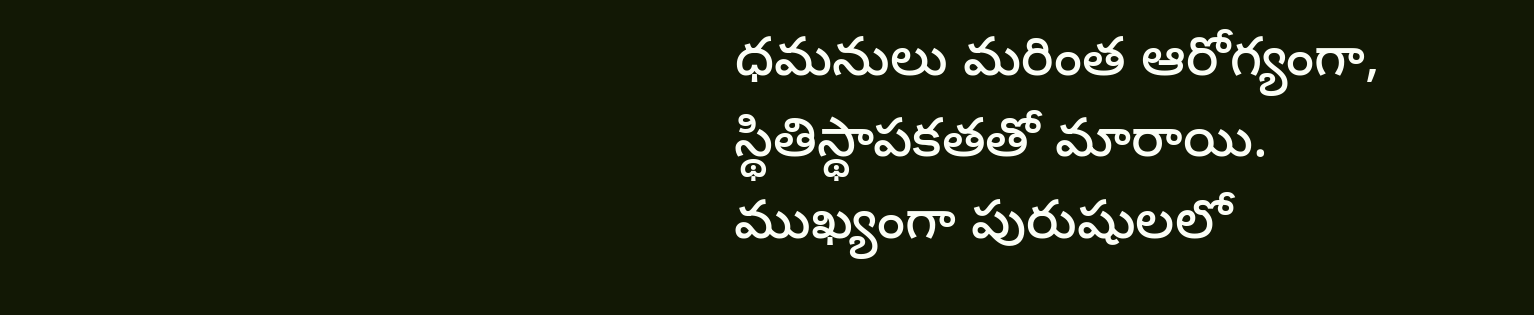ధమనులు మరింత ఆరోగ్యంగా, స్థితిస్థాపకతతో మారాయి. ముఖ్యంగా పురుషులలో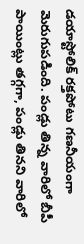డయాస్టోలిక్ రక్తపోటు గణనీయంగా మెరుగుపడింది. పండ్లు తిన్న వారిలో బీపీ పాయింట్లు తగ్గగా, పండ్లు తినని వారిలో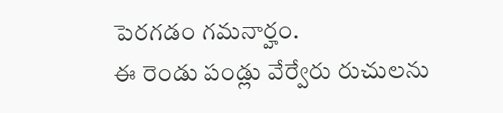పెరగడం గమనార్హం.
ఈ రెండు పండ్లు వేర్వేరు రుచులను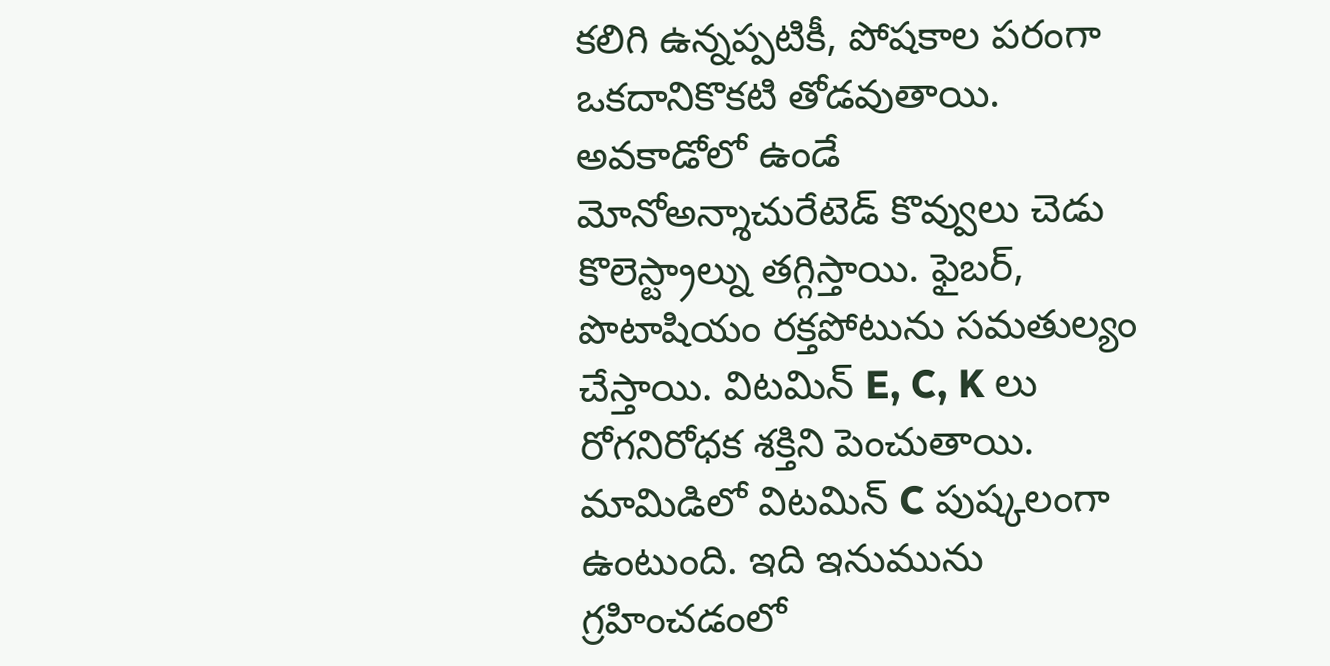కలిగి ఉన్నప్పటికీ, పోషకాల పరంగా ఒకదానికొకటి తోడవుతాయి. అవకాడోలో ఉండే మోనోఅన్శాచురేటెడ్ కొవ్వులు చెడు కొలెస్ట్రాల్ను తగ్గిస్తాయి. ఫైబర్, పొటాషియం రక్తపోటును సమతుల్యం చేస్తాయి. విటమిన్ E, C, K లు రోగనిరోధక శక్తిని పెంచుతాయి. మామిడిలో విటమిన్ C పుష్కలంగా ఉంటుంది. ఇది ఇనుమును గ్రహించడంలో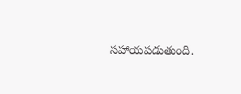సహాయపడుతుంది.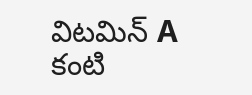విటమిన్ A కంటి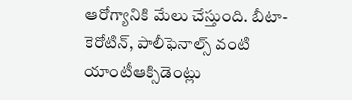ఆరోగ్యానికి మేలు చేస్తుంది. బీటా-కెరోటిన్, పాలీఫెనాల్స్ వంటి యాంటీఆక్సిడెంట్లు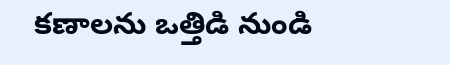కణాలను ఒత్తిడి నుండి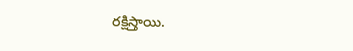రక్షిస్తాయి.